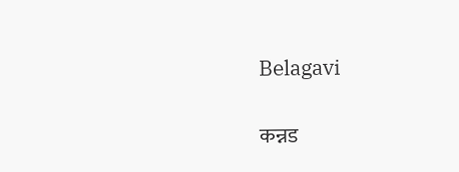Belagavi

कन्नड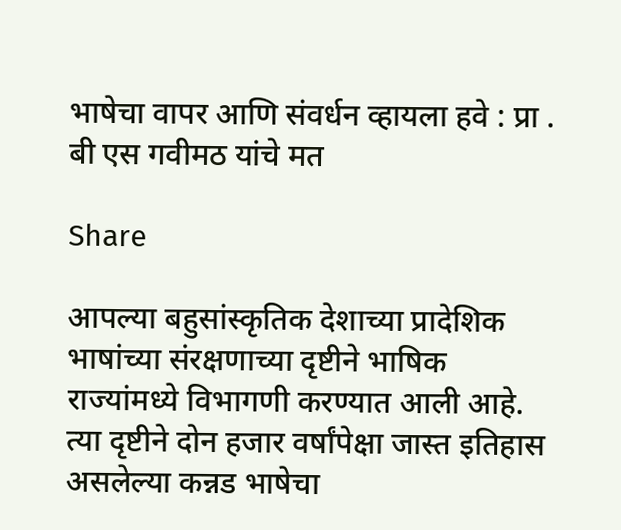भाषेचा वापर आणि संवर्धन व्हायला हवे : प्रा . बी एस गवीमठ यांचे मत

Share

आपल्या बहुसांस्कृतिक देशाच्या प्रादेशिक भाषांच्या संरक्षणाच्या दृष्टीने भाषिक राज्यांमध्ये विभागणी करण्यात आली आहे. त्या दृष्टीने दोन हजार वर्षांपेक्षा जास्त इतिहास असलेल्या कन्नड भाषेचा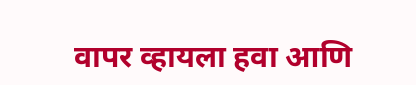वापर व्हायला हवा आणि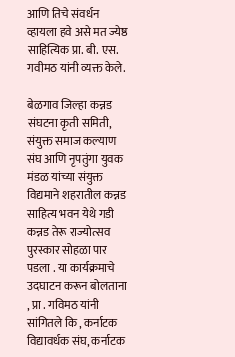आणि तिचे संवर्धन व्हायला हवे असे मत ज्येष्ठ साहित्यिक प्रा. बी. एस. गवीमठ यांनी व्यक्त केले.

बेळगाव जिल्हा कन्नड संघटना कृती समिती, संयुक्त समाज कल्याण संघ आणि नृपतुंगा युवक मंडळ यांच्या संयुक्त विद्यमाने शहरातील कन्नड साहित्य भवन येथे गडी कन्नड तेरू राज्योत्सव पुरस्कार सोहळा पार पडला . या कार्यक्रमाचे उदघाटन करून बोलताना , प्रा . गविमठ यांनी सांगितले कि , कर्नाटक विद्यावर्धक संघ, कर्नाटक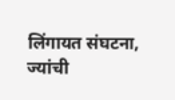लिंगायत संघटना, ज्यांची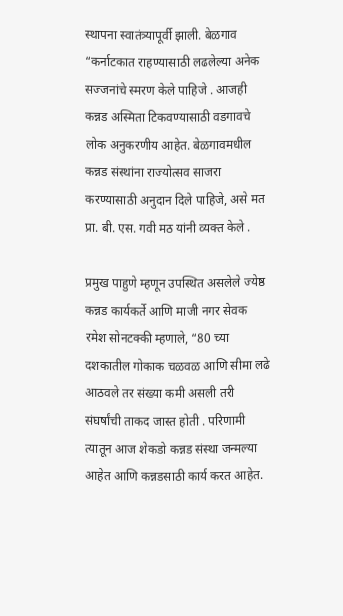स्थापना स्वातंत्र्यापूर्वी झाली. बेळगाव “कर्नाटकात राहण्यासाठी लढलेल्या अनेक सज्जनांचे स्मरण केले पाहिजे . आजही कन्नड अस्मिता टिकवण्यासाठी वडगावचे लोक अनुकरणीय आहेत. बेळगावमधील कन्नड संस्थांना राज्योत्सव साजरा करण्यासाठी अनुदान दिले पाहिजे, असे मत प्रा. बी. एस. गवी मठ यांनी व्यक्त केले .

प्रमुख पाहुणे म्हणून उपस्थित असलेले ज्येष्ठ कन्नड कार्यकर्ते आणि माजी नगर सेवक रमेश सोनटक्की म्हणाले, “80 च्या दशकातील गोकाक चळवळ आणि सीमा लढे आठवले तर संख्या कमी असली तरी संघर्षांची ताकद जास्त होती . परिणामी त्यातून आज शेकडो कन्नड संस्था जन्मल्या आहेत आणि कन्नडसाठी कार्य करत आहेत.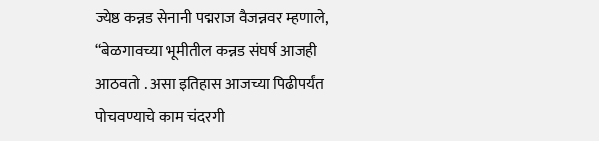ज्येष्ठ कन्नड सेनानी पद्मराज वैजन्नवर म्हणाले, “बेळगावच्या भूमीतील कन्नड संघर्ष आजही आठवतो . असा इतिहास आजच्या पिढीपर्यंत पोचवण्याचे काम चंदरगी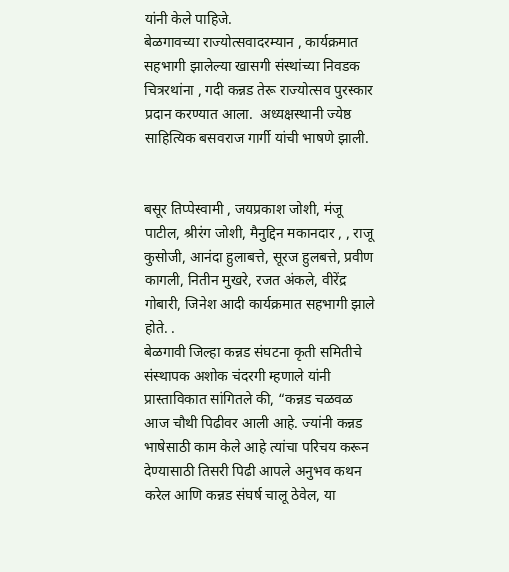यांनी केले पाहिजे.
बेळगावच्या राज्योत्सवादरम्यान , कार्यक्रमात सहभागी झालेल्या खासगी संस्थांच्या निवडक चित्ररथांना , गदी कन्नड तेरू राज्योत्सव पुरस्कार प्रदान करण्यात आला.  अध्यक्षस्थानी ज्येष्ठ साहित्यिक बसवराज गार्गी यांची भाषणे झाली.


बसूर तिप्पेस्वामी , जयप्रकाश जोशी, मंजू पाटील, श्रीरंग जोशी, मैनुद्दिन मकानदार , , राजू कुसोजी, आनंदा हुलाबत्ते, सूरज हुलबत्ते, प्रवीण कागली, नितीन मुखरे, रजत अंकले, वीरेंद्र गोबारी, जिनेश आदी कार्यक्रमात सहभागी झाले होते. .
बेळगावी जिल्हा कन्नड संघटना कृती समितीचे संस्थापक अशोक चंदरगी म्हणाले यांनी प्रास्ताविकात सांगितले की, “कन्नड चळवळ आज चौथी पिढीवर आली आहे. ज्यांनी कन्नड भाषेसाठी काम केले आहे त्यांचा परिचय करून देण्यासाठी तिसरी पिढी आपले अनुभव कथन करेल आणि कन्नड संघर्ष चालू ठेवेल, या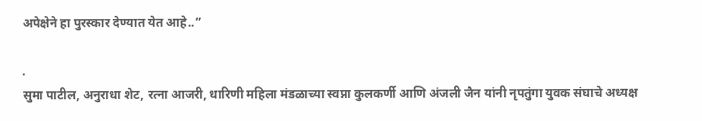अपेक्षेने हा पुरस्कार देण्यात येत आहे..”

.
सुमा पाटील, अनुराधा शेट, रत्ना आजरी, धारिणी महिला मंडळाच्या स्वप्ना कुलकर्णी आणि अंजली जैन यांनी नृपतुंगा युवक संघाचे अध्यक्ष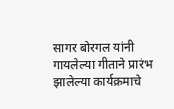सागर बोरगल यांनी गायलेल्या गीताने प्रारंभ झालेल्या कार्यक्रमाचे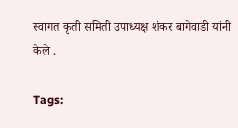स्वागत कृती समिती उपाध्यक्ष शंकर बागेवाडी यांनी केले .

Tags: